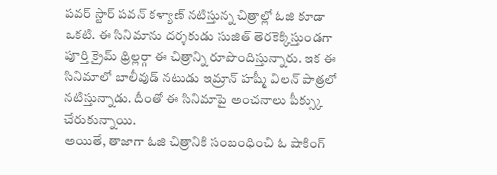పవర్ స్టార్ పవన్ కళ్యాణ్ నటిస్తున్న చిత్రాల్లో ఓజి కూడా ఒకటి. ఈ సినిమాను దర్శకుడు సుజిత్ తెరకెక్కిస్తుండగా పూర్తి క్రైమ్ థ్రిల్లర్గా ఈ చిత్రాన్ని రూపొందిస్తున్నారు. ఇక ఈ సినిమాలో బాలీవుడ్ నటుడు ఇమ్రాన్ హష్మీ విలన్ పాత్రలో నటిస్తున్నాడు. దీంతో ఈ సినిమాపై అంచనాలు పీక్స్కు చేరుకున్నాయి.
అయితే, తాజాగా ఓజి చిత్రానికి సంబంధించి ఓ షాకింగ్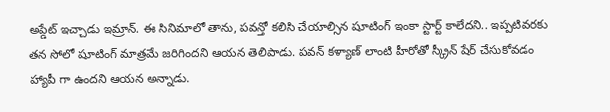అప్డేట్ ఇచ్చాడు ఇమ్రాన్. ఈ సినిమాలో తాను, పవన్తో కలిసి చేయాల్సిన షూటింగ్ ఇంకా స్టార్ట్ కాలేదని.. ఇప్పటివరకు తన సోలో షూటింగ్ మాత్రమే జరిగిందని ఆయన తెలిపాడు. పవన్ కళ్యాణ్ లాంటి హీరోతో స్క్రీన్ షేర్ చేసుకోవడం హ్యాపీ గా ఉందని ఆయన అన్నాడు.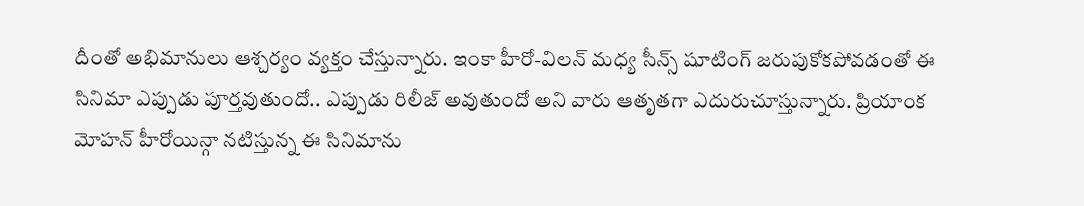దీంతో అభిమానులు ఆశ్చర్యం వ్యక్తం చేస్తున్నారు. ఇంకా హీరో-విలన్ మధ్య సీన్స్ షూటింగ్ జరుపుకోకపోవడంతో ఈ సినిమా ఎప్పుడు పూర్తవుతుందో.. ఎప్పుడు రిలీజ్ అవుతుందో అని వారు ఆతృతగా ఎదురుచూస్తున్నారు. ప్రియాంక మోహన్ హీరోయిన్గా నటిస్తున్న ఈ సినిమాను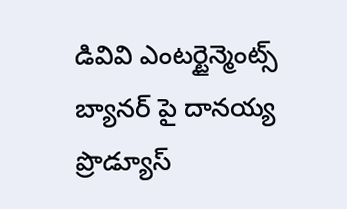డివివి ఎంటర్టైన్మెంట్స్ బ్యానర్ పై దానయ్య ప్రొడ్యూస్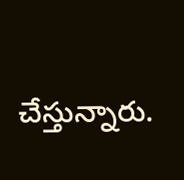చేస్తున్నారు.